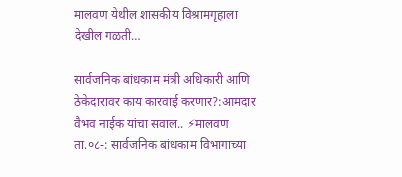मालवण येथील शासकीय विश्रामगृहाला देखील गळती…

सार्वजनिक बांधकाम मंत्री अधिकारी आणि ठेकेदारावर काय कारवाई करणार?:आमदार वैभव नाईक यांचा सवाल.. ⚡मालवण ता.०८-: सार्वजनिक बांधकाम विभागाच्या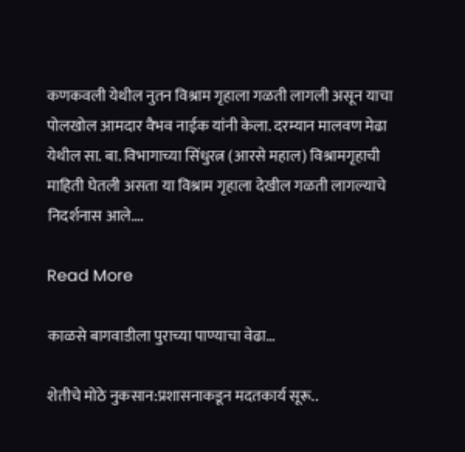कणकवली येथील नुतन विश्राम गृहाला गळती लागली असून याचा पोलखोल आमदार वैभव नाईक यांनी केला. दरम्यान मालवण मेढा येथील सा. बा. विभागाच्या सिंधुरत्न (आरसे महाल) विश्रामगृहाची माहिती घेतली असता या विश्राम गृहाला देखील गळती लागल्याचे निदर्शनास आले….

Read More

काळसे बागवाडीला पुराच्या पाण्याचा वेढा…

शेतीचे मोठे नुकसान:प्रशासनाकडून मदतकार्य सूरू..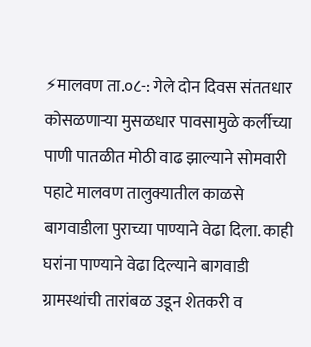⚡मालवण ता.०८-: गेले दोन दिवस संततधार कोसळणाऱ्या मुसळधार पावसामुळे कर्लीच्या पाणी पातळीत मोठी वाढ झाल्याने सोमवारी पहाटे मालवण तालुक्यातील काळसे बागवाडीला पुराच्या पाण्याने वेढा दिला. काही घरांना पाण्याने वेढा दिल्याने बागवाडी ग्रामस्थांची तारांबळ उडून शेतकरी व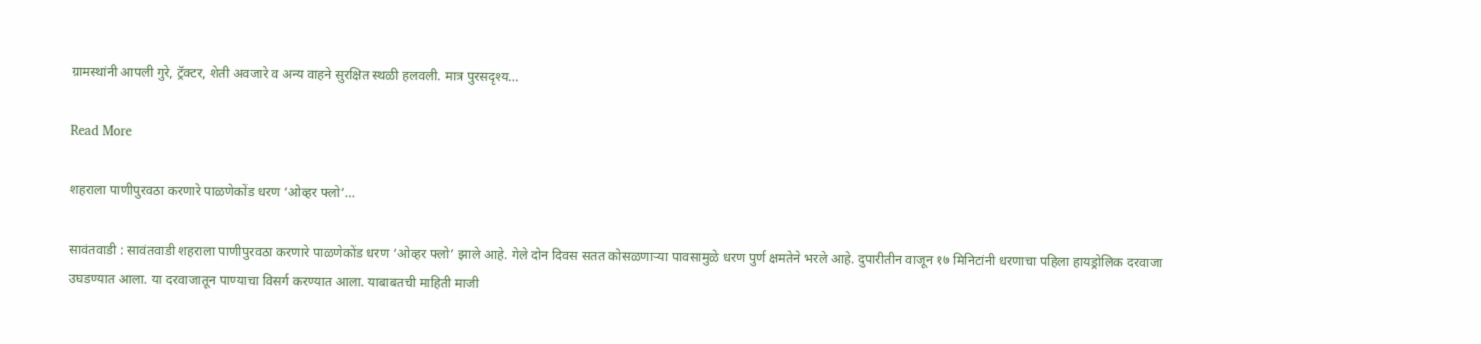ग्रामस्थांनी आपली गुरे, ट्रॅक्टर, शेती अवजारे व अन्य वाहने सुरक्षित स्थळी हलवली. मात्र पुरसदृश्य…

Read More

शहराला पाणीपुरवठा करणारे पाळणेकोंड धरण ‘ओव्हर फ्लो’…

सावंतवाडी : सावंतवाडी शहराला पाणीपुरवठा करणारे पाळणेकोंड धरण ‘ओव्हर फ्लो’ झाले आहे. गेले दोन दिवस सतत कोसळणाऱ्या पावसामुळे धरण पुर्ण क्षमतेने भरले आहे. दुपारीतीन वाजून १७ मिनिटांनी धरणाचा पहिला हायड्रोलिक दरवाजा उघडण्यात आला. या दरवाजातून पाण्याचा विसर्ग करण्यात आला. याबाबतची माहिती माजी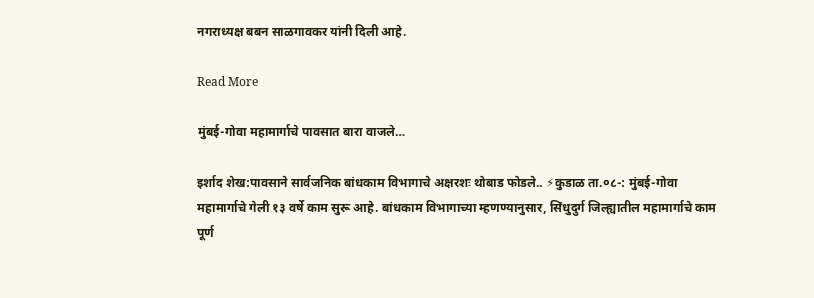नगराध्यक्ष बबन साळगावकर यांनी दिली आहे.

Read More

मुंबई-गोवा महामार्गाचे पावसात बारा वाजले…

इर्शाद शेख:पावसाने सार्वजनिक बांधकाम विभागाचे अक्षरशः थोबाड फोडले.. ⚡कुडाळ ता.०८-: मुंबई-गोवा महामार्गाचे गेली १३ वर्षे काम सुरू आहे. बांधकाम विभागाच्या म्हणण्यानुसार, सिंधुदुर्ग जिल्ह्यातील महामार्गाचे काम पूर्ण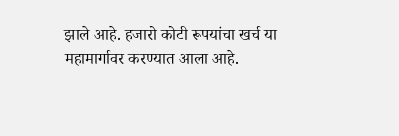झाले आहे. हजारो कोटी रूपयांचा खर्च या महामार्गावर करण्यात आला आहे.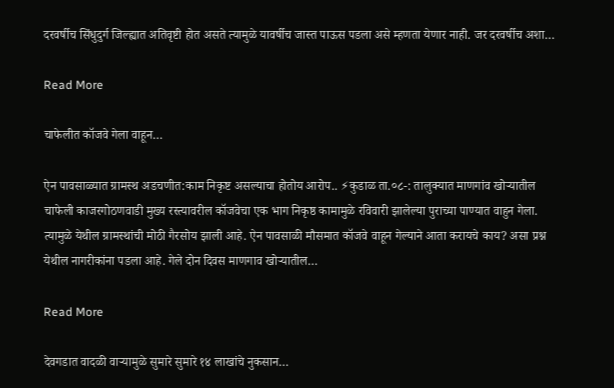दरवर्षीच सिंधुदुर्ग जिल्ह्यात अतिवृष्टी होत असते त्यामुळे यावर्षीच जास्त पाऊस पडला असे म्हणता येणार नाही. जर दरवर्षीच अशा…

Read More

चाफेलीत कॉजवे गेला वाहून…

ऐन पावसाळ्यात ग्रामस्थ अडचणीत:काम निकृष्ट असल्याचा होतोय आरोप.. ⚡कुडाळ ता.०८-: तालुक्यात माणगांव खोर्‍यातील चाफेली काजरगोठणवाडी मुख्य रस्त्यावरील कॉजवेचा एक भाग निकृष्ठ कामामुळे रविवारी झालेल्या पुराच्या पाण्यात वाहुन गेला. त्यामुळे येथील ग्रामस्थांची मोठी गैरसोय झाली आहे. ऐन पावसाळी मौसमात कॉजवे वाहून गेल्याने आता करायचे काय? असा प्रश्न येथील नागरीकांना पडला आहे. गेले दोन दिवस माणगाव खोर्‍यातील…

Read More

देवगडात वादळी वाऱ्यामुळे सुमारे सुमारे १४ लाखांचे नुकसान…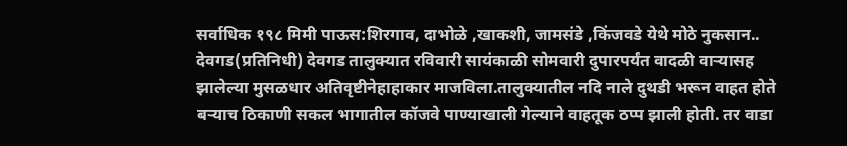सर्वाधिक १९८ मिमी पाऊस:शिरगाव, दाभोळे ,खाकशी, जामसंडे ,किंजवडे येथे मोठे नुकसान.. देवगड(प्रतिनिधी) देवगड तालुक्यात रविवारी सायंकाळी सोमवारी दुपारपर्यंत वादळी वाऱ्यासह झालेल्या मुसळधार अतिवृष्टीनेहाहाकार माजविला.तालुक्यातील नदि नाले दुथडी भरून वाहत होते बऱ्याच ठिकाणी सकल भागातील कॉजवे पाण्याखाली गेल्याने वाहतूक ठप्प झाली होती. तर वाडा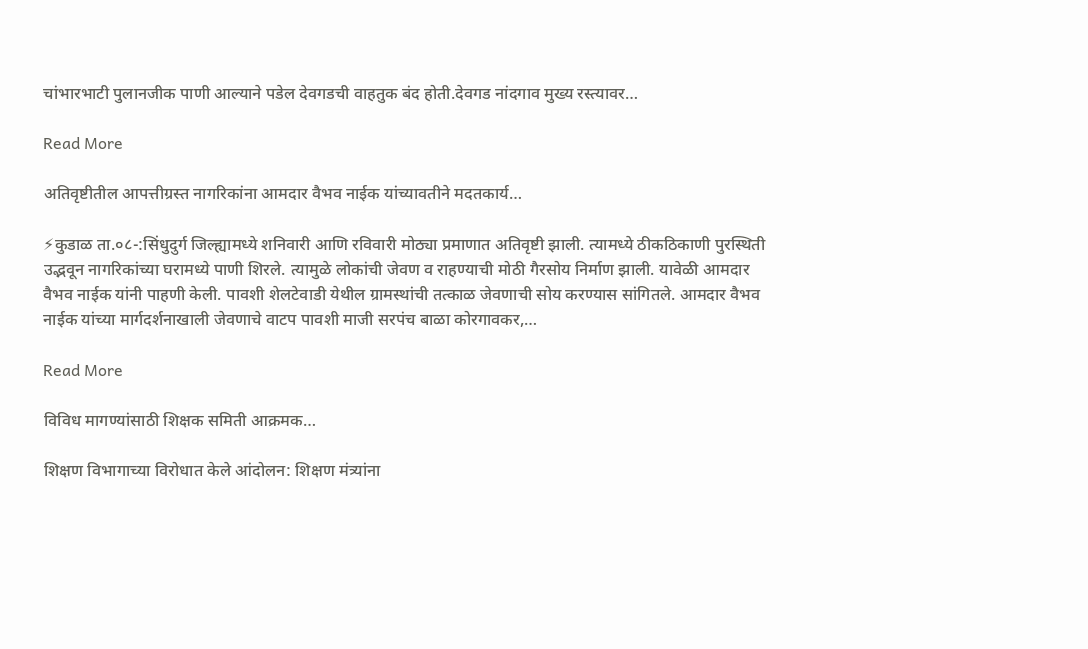चांभारभाटी पुलानजीक पाणी आल्याने पडेल देवगडची वाहतुक बंद होती.देवगड नांदगाव मुख्य रस्त्यावर…

Read More

अतिवृष्टीतील आपत्तीग्रस्त नागरिकांना आमदार वैभव नाईक यांच्यावतीने मदतकार्य…

⚡कुडाळ ता.०८-:सिंधुदुर्ग जिल्ह्यामध्ये शनिवारी आणि रविवारी मोठ्या प्रमाणात अतिवृष्टी झाली. त्यामध्ये ठीकठिकाणी पुरस्थिती उद्भवून नागरिकांच्या घरामध्ये पाणी शिरले. त्यामुळे लोकांची जेवण व राहण्याची मोठी गैरसोय निर्माण झाली. यावेळी आमदार वैभव नाईक यांनी पाहणी केली. पावशी शेलटेवाडी येथील ग्रामस्थांची तत्काळ जेवणाची सोय करण्यास सांगितले. आमदार वैभव नाईक यांच्या मार्गदर्शनाखाली जेवणाचे वाटप पावशी माजी सरपंच बाळा कोरगावकर,…

Read More

विविध मागण्यांसाठी शिक्षक समिती आक्रमक…

शिक्षण विभागाच्या विरोधात केले आंदोलन: शिक्षण मंत्र्यांना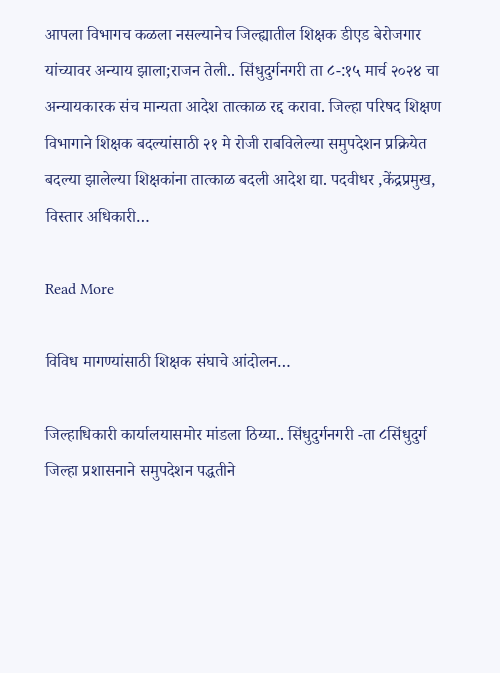आपला विभागच कळला नसल्यानेच जिल्ह्यातील शिक्षक डीएड बेरोजगार यांच्यावर अन्याय झाला;राजन तेली.. सिंधुदुर्गनगरी ता ८-:१५ मार्च २०२४ चा अन्यायकारक संच मान्यता आदेश तात्काळ रद्द करावा. जिल्हा परिषद शिक्षण विभागाने शिक्षक बदल्यांसाठी २१ मे रोजी राबविलेल्या समुपदेशन प्रक्रियेत बदल्या झालेल्या शिक्षकांना तात्काळ बदली आदेश द्या. पदवीधर ,केंद्रप्रमुख, विस्तार अधिकारी…

Read More

विविध मागण्यांसाठी शिक्षक संघाचे आंदोलन…

जिल्हाधिकारी कार्यालयासमोर मांडला ठिय्या.. सिंधुदुर्गनगरी -ता ८सिंधुदुर्ग जिल्हा प्रशासनाने समुपदेशन पद्धतीने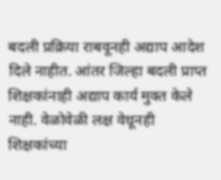बदली प्रक्रिया राबवूनही अद्याप आदेश दिले नाहीत. आंतर जिल्हा बदली प्राप्त शिक्षकांनाही अद्याप कार्य मुक्त केले नाही. वेळोवेळी लक्ष वेधूनही शिक्षकांच्या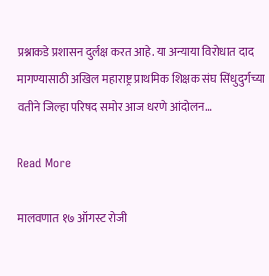प्रश्नाकडे प्रशासन दुर्लक्ष करत आहे. या अन्याया विरोधात दाद मागण्यासाठी अखिल महाराष्ट्र प्राथमिक शिक्षक संघ सिंधुदुर्गच्या वतीने जिल्हा परिषद समोर आज धरणे आंदोलन…

Read More

मालवणात १७ ऑगस्ट रोजी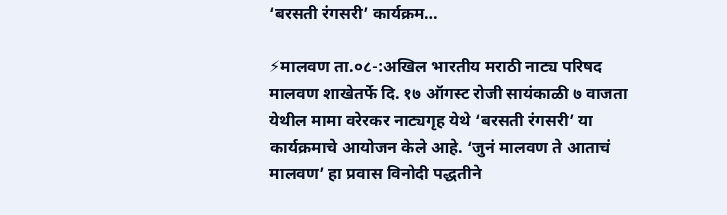‘बरसती रंगसरी’ कार्यक्रम…

⚡मालवण ता.०८-:अखिल भारतीय मराठी नाट्य परिषद मालवण शाखेतर्फे दि. १७ ऑगस्ट रोजी सायंकाळी ७ वाजता येथील मामा वरेरकर नाट्यगृह येथे ‘बरसती रंगसरी’ या कार्यक्रमाचे आयोजन केले आहे. ‘जुनं मालवण ते आताचं मालवण’ हा प्रवास विनोदी पद्धतीने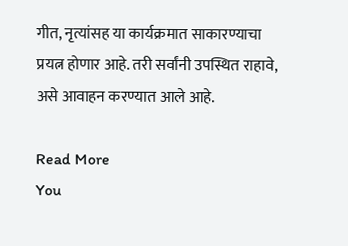गीत, नृत्यांसह या कार्यक्रमात साकारण्याचा प्रयत्न होणार आहे. तरी सर्वांनी उपस्थित राहावे, असे आवाहन करण्यात आले आहे.

Read More
You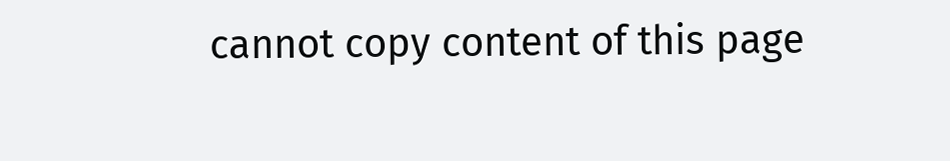cannot copy content of this page